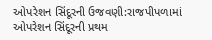ઓપરેશન સિંદૂરની ઉજવણી:રાજપીપળામાં ઓપરેશન સિંદૂરની પ્રથમ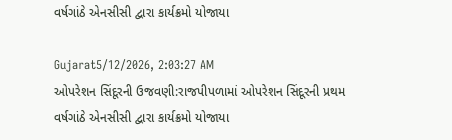વર્ષગાંઠે એનસીસી દ્વારા કાર્યક્રમો યોજાયા

Gujarat5/12/2026, 2:03:27 AM
ઓપરેશન સિંદૂરની ઉજવણી:રાજપીપળામાં ઓપરેશન સિંદૂરની પ્રથમ વર્ષગાંઠે એનસીસી દ્વારા કાર્યક્રમો યોજાયા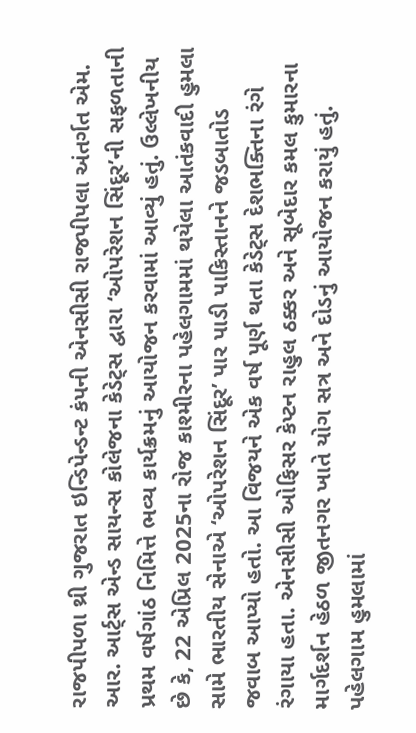રાજપીપળા થ્રી ગુજરાત ઇન્ડિપેન્ડન્ટ કંપની એનસીસી રાજપીપલા અંતર્ગત એમ. આર. આર્ટ્સ એન્ડ સાયન્સ કોલેજના કેડેટ્સ દ્વારા ‘ઓપરેશન સિંદૂર’ની સફળતાની પ્રથમ વર્ષગાંઠ નિમિત્તે ભવ્ય કાર્યક્રમનું આયોજન કરવામાં આવ્યું હતું. ઉલ્લેખનીય છે કે, 22 એપ્રિલ 2025ના રોજ કાશ્મીરના પહેલગામમાં થયેલા આતંકવાદી હુમલા સામે ભારતીય સેનાએ ‘ઓપરેશન સિંદૂર’ પાર પાડી પાકિસ્તાનને જડબાતોડ જવાબ આપ્યો હતો. આ વિજયને એક વર્ષ પૂર્ણ થતા કેડેટ્સ દેશભક્તિના રંગે રંગાયા હતા. એનસીસી ઓફિસર કેપ્ટન રાહુલ ઠક્કર અને સૂબેદાર કમલ કુમારના માર્ગદર્શન હેઠળ જીતનગર ખાતે યોગ સત્ર અને દોડનું આયોજન કરાયું હતું. પહેલગામ હુમલામાં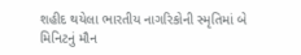શહીદ થયેલા ભારતીય નાગરિકોની સ્મૃતિમાં બે મિનિટનું મૌન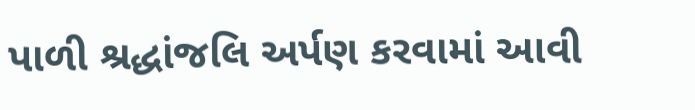પાળી શ્રદ્ધાંજલિ અર્પણ કરવામાં આવી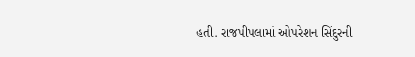હતી. રાજપીપલામાં ઓપરેશન સિંદુરની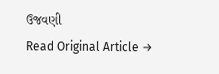ઉજવણી
Read Original Article →